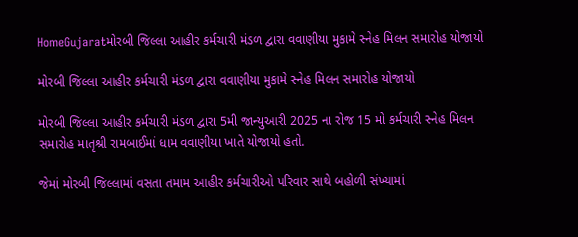HomeGujaratમોરબી જિલ્લા આહીર કર્મચારી મંડળ દ્વારા વવાણીયા મુકામે સ્નેહ મિલન સમારોહ યોજાયો

મોરબી જિલ્લા આહીર કર્મચારી મંડળ દ્વારા વવાણીયા મુકામે સ્નેહ મિલન સમારોહ યોજાયો

મોરબી જિલ્લા આહીર કર્મચારી મંડળ દ્વારા 5મી જાન્યુઆરી 2025 ના રોજ 15 મો કર્મચારી સ્નેહ મિલન સમારોહ માતૃશ્રી રામબાઈમાં ધામ વવાણીયા ખાતે યોજાયો હતો.

જેમાં મોરબી જિલ્લામાં વસતા તમામ આહીર કર્મચારીઓ પરિવાર સાથે બહોળી સંખ્યામાં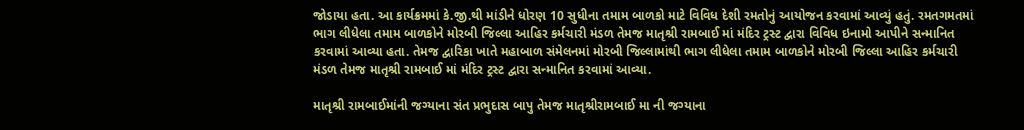જોડાયા હતા. આ કાર્યક્રમમાં કે.જી.થી માંડીને ધોરણ 10 સુધીના તમામ બાળકો માટે વિવિધ દેશી રમતોનું આયોજન કરવામાં આવ્યું હતું. રમતગમતમાં ભાગ લીધેલા તમામ બાળકોને મોરબી જિલ્લા આહિર કર્મચારી મંડળ તેમજ માતૃશ્રી રામબાઈ માં મંદિર ટ્રસ્ટ દ્વારા વિવિધ ઇનામો આપીને સન્માનિત કરવામાં આવ્યા હતા. તેમજ દ્વારિકા ખાતે મહાબાળ સંમેલનમાં મોરબી જિલ્લામાંથી ભાગ લીધેલા તમામ બાળકોને મોરબી જિલ્લા આહિર કર્મચારી મંડળ તેમજ માતૃશ્રી રામબાઈ માં મંદિર ટ્રસ્ટ દ્વારા સન્માનિત કરવામાં આવ્યા.

માતૃશ્રી રામબાઈમાંની જગ્યાના સંત પ્રભુદાસ બાપુ તેમજ માતૃશ્રીરામબાઈ મા ની જગ્યાના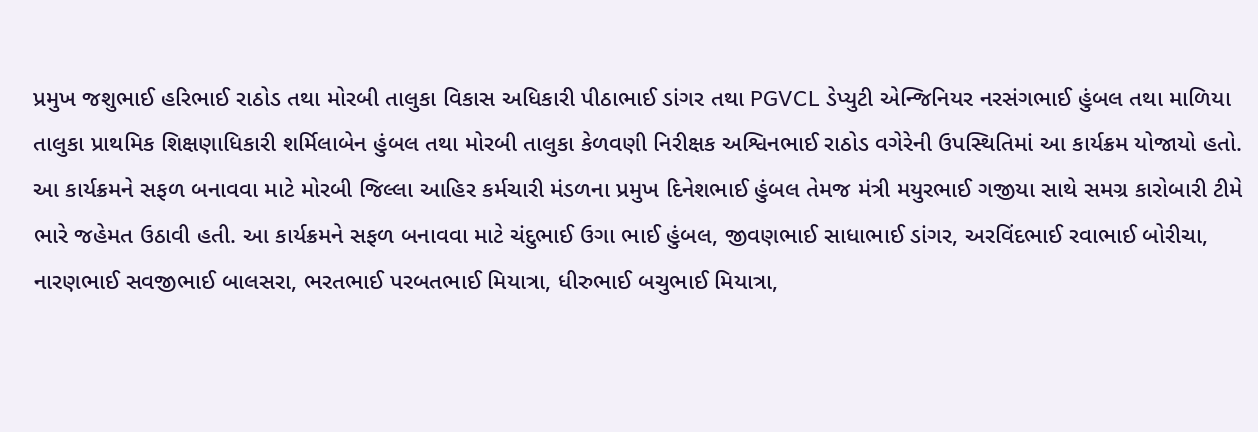પ્રમુખ જશુભાઈ હરિભાઈ રાઠોડ તથા મોરબી તાલુકા વિકાસ અધિકારી પીઠાભાઈ ડાંગર તથા PGVCL ડેપ્યુટી એન્જિનિયર નરસંગભાઈ હુંબલ તથા માળિયા તાલુકા પ્રાથમિક શિક્ષણાધિકારી શર્મિલાબેન હુંબલ તથા મોરબી તાલુકા કેળવણી નિરીક્ષક અશ્વિનભાઈ રાઠોડ વગેરેની ઉપસ્થિતિમાં આ કાર્યક્રમ યોજાયો હતો. આ કાર્યક્રમને સફળ બનાવવા માટે મોરબી જિલ્લા આહિર કર્મચારી મંડળના પ્રમુખ દિનેશભાઈ હુંબલ તેમજ મંત્રી મયુરભાઈ ગજીયા સાથે સમગ્ર કારોબારી ટીમે ભારે જહેમત ઉઠાવી હતી. આ કાર્યક્રમને સફળ બનાવવા માટે ચંદુભાઈ ઉગા ભાઈ હુંબલ, જીવણભાઈ સાધાભાઈ ડાંગર, અરવિંદભાઈ રવાભાઈ બોરીચા, નારણભાઈ સવજીભાઈ બાલસરા, ભરતભાઈ પરબતભાઈ મિયાત્રા, ધીરુભાઈ બચુભાઈ મિયાત્રા,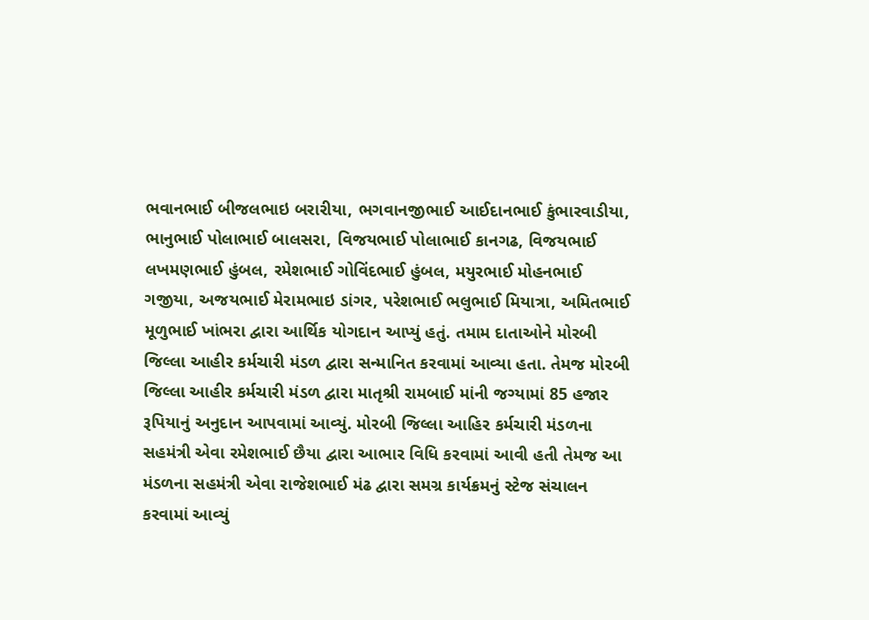ભવાનભાઈ બીજલભાઇ બરારીયા, ભગવાનજીભાઈ આઈદાનભાઈ કુંભારવાડીયા, ભાનુભાઈ પોલાભાઈ બાલસરા, વિજયભાઈ પોલાભાઈ કાનગઢ, વિજયભાઈ લખમણભાઈ હુંબલ, રમેશભાઈ ગોવિંદભાઈ હુંબલ, મયુરભાઈ મોહનભાઈ ગજીયા, અજયભાઈ મેરામભાઇ ડાંગર, પરેશભાઈ ભલુભાઈ મિયાત્રા, અમિતભાઈ મૂળુભાઈ ખાંભરા દ્વારા આર્થિક યોગદાન આપ્યું હતું. તમામ દાતાઓને મોરબી જિલ્લા આહીર કર્મચારી મંડળ દ્વારા સન્માનિત કરવામાં આવ્યા હતા. તેમજ મોરબી જિલ્લા આહીર કર્મચારી મંડળ દ્વારા માતૃશ્રી રામબાઈ માંની જગ્યામાં 85 હજાર રૂપિયાનું અનુદાન આપવામાં આવ્યું. મોરબી જિલ્લા આહિર કર્મચારી મંડળના સહમંત્રી એવા રમેશભાઈ છૈયા દ્વારા આભાર વિધિ કરવામાં આવી હતી તેમજ આ મંડળના સહમંત્રી એવા રાજેશભાઈ મંઢ દ્વારા સમગ્ર કાર્યક્રમનું સ્ટેજ સંચાલન કરવામાં આવ્યું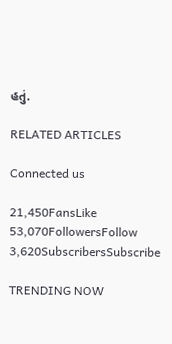હતું.

RELATED ARTICLES

Connected us

21,450FansLike
53,070FollowersFollow
3,620SubscribersSubscribe

TRENDING NOW